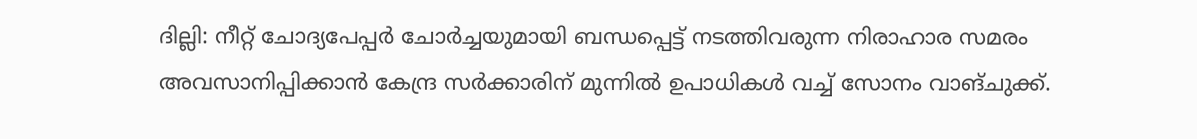ദില്ലി: നീറ്റ് ചോദ്യപേപ്പർ ചോർച്ചയുമായി ബന്ധപ്പെട്ട് നടത്തിവരുന്ന നിരാഹാര സമരം അവസാനിപ്പിക്കാൻ കേന്ദ്ര സർക്കാരിന് മുന്നിൽ ഉപാധികൾ വച്ച് സോനം വാങ്ചുക്ക്.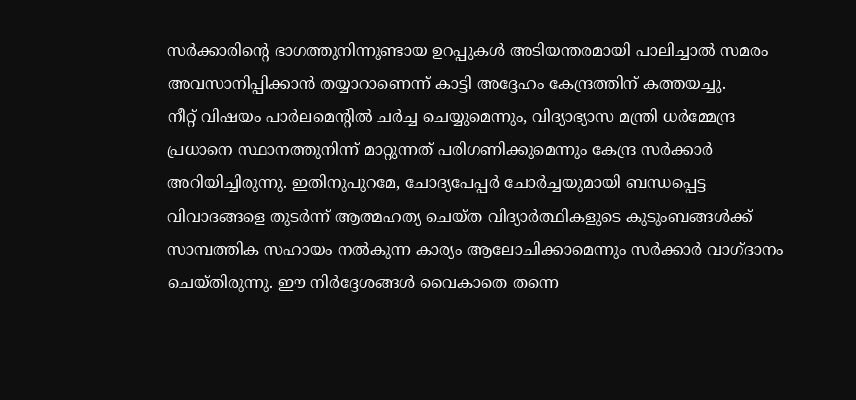സർക്കാരിന്റെ ഭാഗത്തുനിന്നുണ്ടായ ഉറപ്പുകൾ അടിയന്തരമായി പാലിച്ചാൽ സമരം അവസാനിപ്പിക്കാൻ തയ്യാറാണെന്ന് കാട്ടി അദ്ദേഹം കേന്ദ്രത്തിന് കത്തയച്ചു.
നീറ്റ് വിഷയം പാർലമെന്റിൽ ചർച്ച ചെയ്യുമെന്നും, വിദ്യാഭ്യാസ മന്ത്രി ധർമ്മേന്ദ്ര പ്രധാനെ സ്ഥാനത്തുനിന്ന് മാറ്റുന്നത് പരിഗണിക്കുമെന്നും കേന്ദ്ര സർക്കാർ അറിയിച്ചിരുന്നു. ഇതിനുപുറമേ, ചോദ്യപേപ്പർ ചോർച്ചയുമായി ബന്ധപ്പെട്ട വിവാദങ്ങളെ തുടർന്ന് ആത്മഹത്യ ചെയ്ത വിദ്യാർത്ഥികളുടെ കുടുംബങ്ങൾക്ക് സാമ്പത്തിക സഹായം നൽകുന്ന കാര്യം ആലോചിക്കാമെന്നും സർക്കാർ വാഗ്ദാനം ചെയ്തിരുന്നു. ഈ നിർദ്ദേശങ്ങൾ വൈകാതെ തന്നെ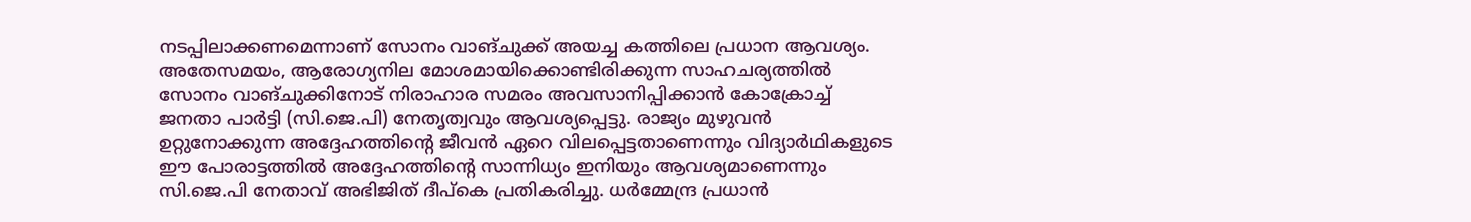നടപ്പിലാക്കണമെന്നാണ് സോനം വാങ്ചുക്ക് അയച്ച കത്തിലെ പ്രധാന ആവശ്യം.
അതേസമയം, ആരോഗ്യനില മോശമായിക്കൊണ്ടിരിക്കുന്ന സാഹചര്യത്തിൽ സോനം വാങ്ചുക്കിനോട് നിരാഹാര സമരം അവസാനിപ്പിക്കാൻ കോക്രോച്ച് ജനതാ പാർട്ടി (സി.ജെ.പി) നേതൃത്വവും ആവശ്യപ്പെട്ടു. രാജ്യം മുഴുവൻ ഉറ്റുനോക്കുന്ന അദ്ദേഹത്തിന്റെ ജീവൻ ഏറെ വിലപ്പെട്ടതാണെന്നും വിദ്യാർഥികളുടെ ഈ പോരാട്ടത്തിൽ അദ്ദേഹത്തിന്റെ സാന്നിധ്യം ഇനിയും ആവശ്യമാണെന്നും സി.ജെ.പി നേതാവ് അഭിജിത് ദീപ്കെ പ്രതികരിച്ചു. ധർമ്മേന്ദ്ര പ്രധാൻ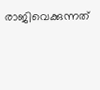രാജിവെക്കുന്നത്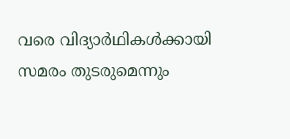വരെ വിദ്യാർഥികൾക്കായി സമരം തുടരുമെന്നും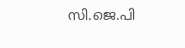സി.ജെ.പി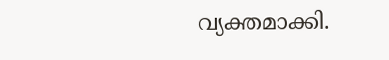വ്യക്തമാക്കി.